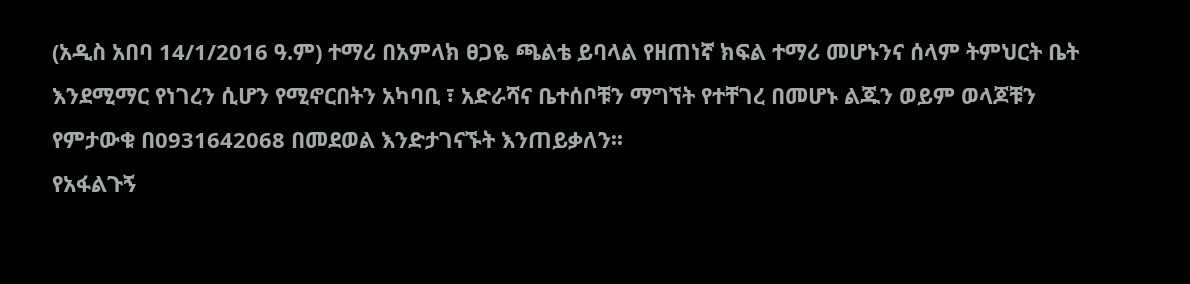(አዲስ አበባ 14/1/2016 ዓ.ም) ተማሪ በአምላክ ፀጋዬ ጫልቴ ይባላል የዘጠነኛ ክፍል ተማሪ መሆኑንና ሰላም ትምህርት ቤት እንደሚማር የነገረን ሲሆን የሚኖርበትን አካባቢ ፣ አድራሻና ቤተሰቦቹን ማግኘት የተቸገረ በመሆኑ ልጁን ወይም ወላጆቹን የምታውቁ በ0931642068 በመደወል እንድታገናኙት እንጠይቃለን፡፡
የአፋልጉኝ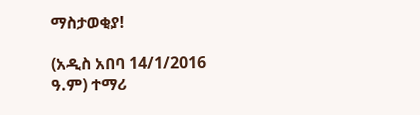ማስታወቂያ!

(አዲስ አበባ 14/1/2016 ዓ.ም) ተማሪ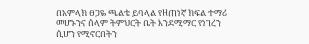በአምላክ ፀጋዬ ጫልቴ ይባላል የዘጠነኛ ክፍል ተማሪ መሆኑንና ሰላም ትምህርት ቤት እንደሚማር የነገረን ሲሆን የሚኖርበትን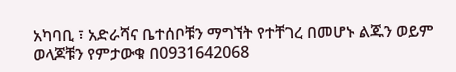አካባቢ ፣ አድራሻና ቤተሰቦቹን ማግኘት የተቸገረ በመሆኑ ልጁን ወይም ወላጆቹን የምታውቁ በ0931642068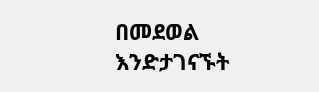በመደወል እንድታገናኙት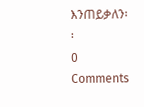እንጠይቃለን፡፡
0 Comments